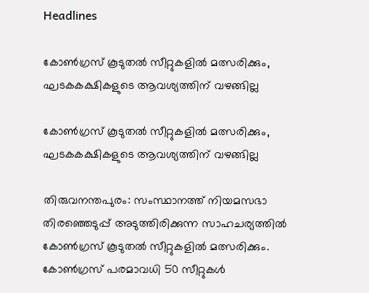Headlines

കോണ്‍ഗ്രസ് കൂടുതല്‍ സീറ്റുകളില്‍ മത്സരിക്കും, ഘടകകക്ഷികളുടെ ആവശ്യത്തിന് വഴങ്ങില്ല

കോണ്‍ഗ്രസ് കൂടുതല്‍ സീറ്റുകളില്‍ മത്സരിക്കും, ഘടകകക്ഷികളുടെ ആവശ്യത്തിന് വഴങ്ങില്ല

തിരുവനന്തപുരം: സംസ്ഥാനത്ത് നിയമസഭാ തിരഞ്ഞെടുപ്പ് അടുത്തിരിക്കുന്ന സാഹചര്യത്തില്‍ കോണ്‍ഗ്രസ് കൂടുതല്‍ സീറ്റുകളില്‍ മത്സരിക്കും. കോണ്‍ഗ്രസ് പരമാവധി 50 സീറ്റുകള്‍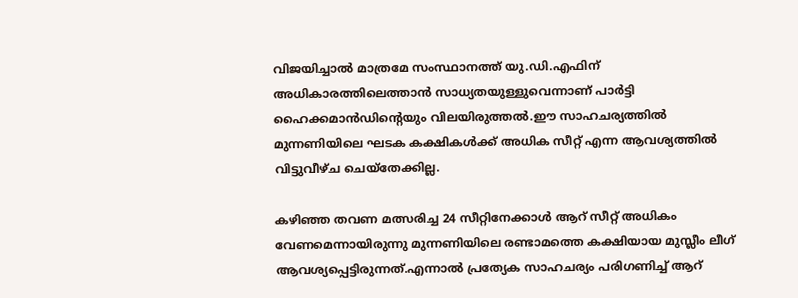വിജയിച്ചാല്‍ മാത്രമേ സംസ്ഥാനത്ത് യു.ഡി.എഫിന് അധികാരത്തിലെത്താൻ സാധ്യതയുള്ളുവെന്നാണ് പാര്‍ട്ടി ഹൈക്കമാന്‍ഡിന്റെയും വിലയിരുത്തല്‍.ഈ സാഹചര്യത്തില്‍ മുന്നണിയിലെ ഘടക കക്ഷികള്‍ക്ക് അധിക സീറ്റ് എന്ന ആവശ്യത്തില്‍ വിട്ടുവീഴ്ച ചെയ്‌തേക്കില്ല.

കഴിഞ്ഞ തവണ മത്സരിച്ച 24 സീറ്റിനേക്കാള്‍ ആറ് സീറ്റ് അധികം വേണമെന്നായിരുന്നു മുന്നണിയിലെ രണ്ടാമത്തെ കക്ഷിയായ മുസ്ലീം ലീഗ് ആവശ്യപ്പെട്ടിരുന്നത്.എന്നാല്‍ പ്രത്യേക സാഹചര്യം പരിഗണിച്ച് ആറ്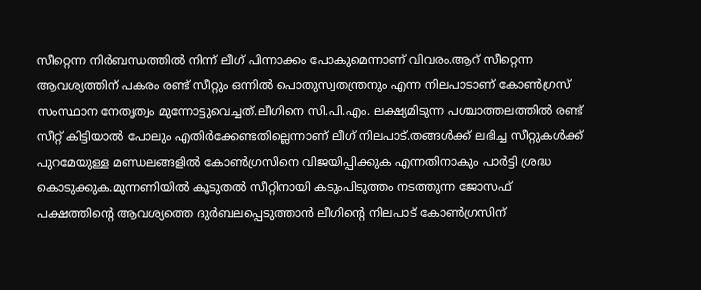സീറ്റെന്ന നിര്‍ബന്ധത്തില്‍ നിന്ന് ലീഗ് പിന്നാക്കം പോകുമെന്നാണ് വിവരം.ആറ് സീറ്റെന്ന ആവശ്യത്തിന് പകരം രണ്ട് സീറ്റും ഒന്നില്‍ പൊതുസ്വതന്ത്രനും എന്ന നിലപാടാണ് കോണ്‍ഗ്രസ് സംസ്ഥാന നേതൃത്വം മുന്നോട്ടുവെച്ചത്.ലീഗിനെ സി.പി.എം. ലക്ഷ്യമിടുന്ന പശ്ചാത്തലത്തില്‍ രണ്ട് സീറ്റ് കിട്ടിയാല്‍ പോലും എതിര്‍ക്കേണ്ടതില്ലെന്നാണ് ലീഗ് നിലപാട്.തങ്ങള്‍ക്ക് ലഭിച്ച സീറ്റുകള്‍ക്ക് പുറമേയുള്ള മണ്ഡലങ്ങളില്‍ കോണ്‍ഗ്രസിനെ വിജയിപ്പിക്കുക എന്നതിനാകും പാര്‍ട്ടി ശ്രദ്ധ കൊടുക്കുക.മുന്നണിയില്‍ കൂടുതല്‍ സീറ്റിനായി കടുംപിടുത്തം നടത്തുന്ന ജോസഫ് പക്ഷത്തിന്റെ ആവശ്യത്തെ ദുര്‍ബലപ്പെടുത്താന്‍ ലീഗിന്റെ നിലപാട് കോണ്‍ഗ്രസിന്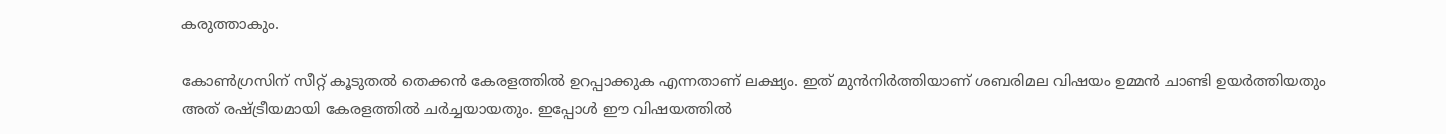കരുത്താകും.

കോണ്‍ഗ്രസിന് സീറ്റ് കൂടുതല്‍ തെക്കന്‍ കേരളത്തില്‍ ഉറപ്പാക്കുക എന്നതാണ് ലക്ഷ്യം. ഇത് മുന്‍നിര്‍ത്തിയാണ് ശബരിമല വിഷയം ഉമ്മന്‍ ചാണ്ടി ഉയര്‍ത്തിയതും അത് രഷ്ട്രീയമായി കേരളത്തില്‍ ചര്‍ച്ചയായതും. ഇപ്പോള്‍ ഈ വിഷയത്തില്‍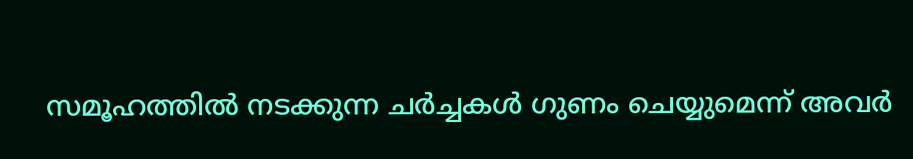സമൂഹത്തില്‍ നടക്കുന്ന ചര്‍ച്ചകള്‍ ഗുണം ചെയ്യുമെന്ന് അവര്‍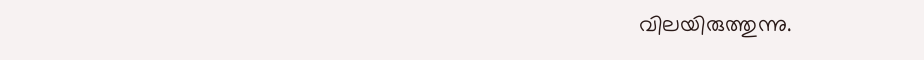വിലയിരുത്തുന്നു.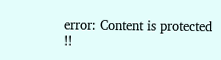error: Content is protected !!